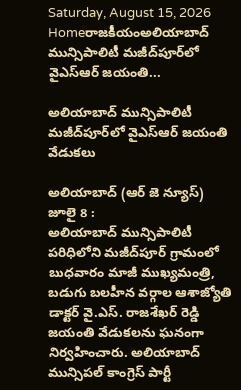Saturday, August 15, 2026
Homeరాజకీయంఅలియాబాద్ మున్సిపాలిటీ మజీద్‌పూర్‌లో వైఎస్ఆర్ జయంతి...

అలియాబాద్ మున్సిపాలిటీ మజీద్‌పూర్‌లో వైఎస్ఆర్ జయంతి వేడుకలు

అలియాబాద్ (ఆర్ జె న్యూస్) జూలై 8 :
అలియాబాద్ మున్సిపాలిటీ పరిధిలోని మజీద్‌పూర్ గ్రామంలో బుధవారం మాజీ ముఖ్యమంత్రి, బడుగు బలహీన వర్గాల ఆశాజ్యోతి డాక్టర్ వై.ఎస్. రాజశేఖర్ రెడ్డి జయంతి వేడుకలను ఘనంగా నిర్వహించారు. అలియాబాద్ మున్సిపల్ కాంగ్రెస్ పార్టీ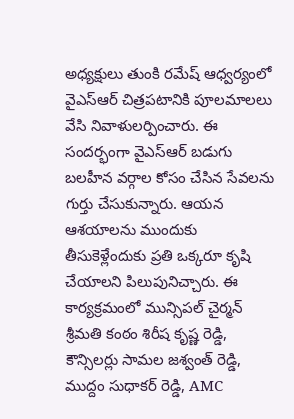అధ్యక్షులు తుంకి రమేష్ ఆధ్వర్యంలో వైఎస్ఆర్ చిత్రపటానికి పూలమాలలు వేసి నివాళులర్పించారు. ఈ సందర్భంగా వైఎస్ఆర్ బడుగు బలహీన వర్గాల కోసం చేసిన సేవలను గుర్తు చేసుకున్నారు. ఆయన ఆశయాలను ముందుకు తీసుకెళ్లేందుకు ప్రతి ఒక్కరూ కృషి చేయాలని పిలుపునిచ్చారు. ఈ కార్యక్రమంలో మున్సిపల్ చైర్మన్ శ్రీమతి కంఠం శిరీష కృష్ణ రెడ్డి, కౌన్సిలర్లు సామల జశ్వంత్ రెడ్డి, ముద్దం సుధాకర్ రెడ్డి, AMC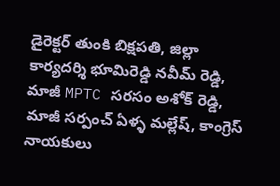డైరెక్టర్ తుంకి బిక్షపతి, జిల్లా కార్యదర్శి భూమిరెడ్డి నవీమ్ రెడ్డి, మాజీ MPTC సరసం అశోక్ రెడ్డి, మాజీ సర్పంచ్ ఏళ్ళ మల్లేష్, కాంగ్రెస్ నాయకులు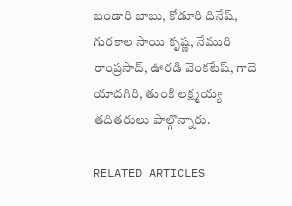బండారి బాబు, కోడూరి దినేష్, గురకాల సాయి కృష్ణ, నేమురి రాంప్రసాద్, ఊరడి వెంకటేష్, గాదె యాదగిరి, తుంకి లక్ష్మయ్య తదితరులు పాల్గొన్నారు.

RELATED ARTICLES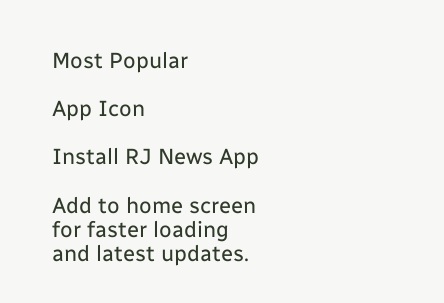Most Popular

App Icon

Install RJ News App

Add to home screen for faster loading and latest updates.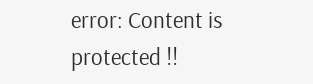error: Content is protected !!